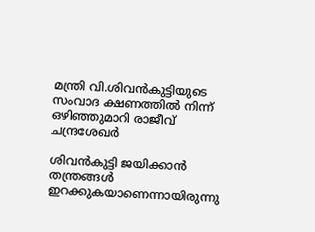മന്ത്രി വി.ശിവൻകുട്ടിയുടെ സംവാദ ക്ഷണത്തിൽ നിന്ന് ഒഴിഞ്ഞുമാറി രാജീവ് ചന്ദ്രശേഖര്‍

ശിവൻകുട്ടി ജയിക്കാൻ തന്ത്രങ്ങൾ ഇറക്കുകയാണെന്നായിരുന്നു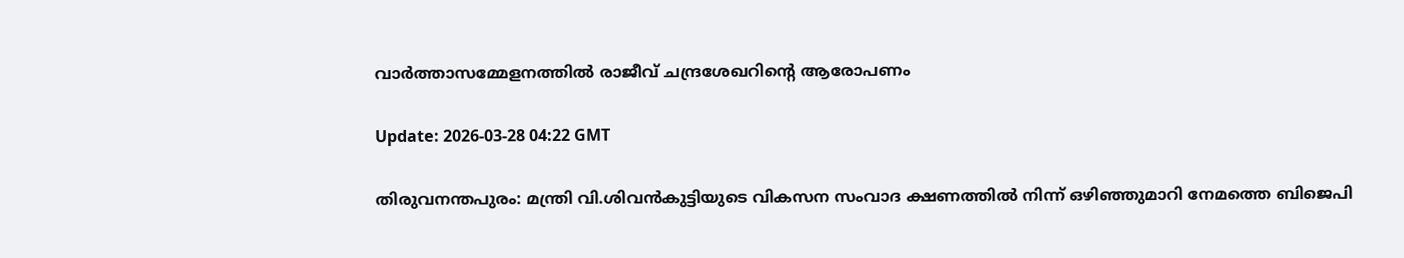വാര്‍ത്താസമ്മേളനത്തിൽ രാജീവ് ചന്ദ്രശേഖറിന്‍റെ ആരോപണം

Update: 2026-03-28 04:22 GMT

തിരുവനന്തപുരം: മന്ത്രി വി.ശിവൻകുട്ടിയുടെ വികസന സംവാദ ക്ഷണത്തിൽ നിന്ന് ഒഴിഞ്ഞുമാറി നേമത്തെ ബിജെപി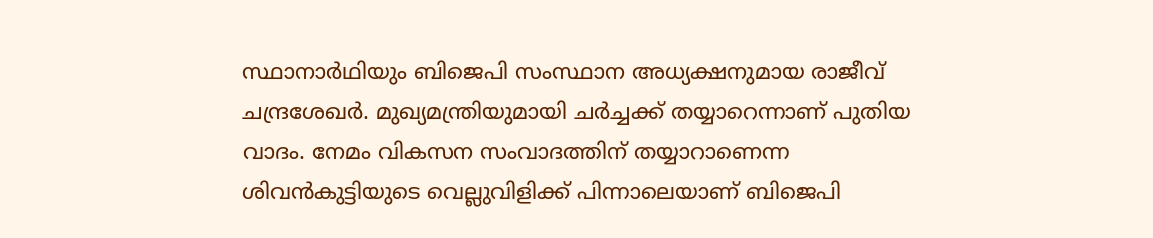സ്ഥാനാർഥിയും ബിജെപി സംസ്ഥാന അധ്യക്ഷനുമായ രാജീവ് ചന്ദ്രശേഖർ. മുഖ്യമന്ത്രിയുമായി ചർച്ചക്ക് തയ്യാറെന്നാണ് പുതിയ വാദം. നേമം വികസന സംവാദത്തിന് തയ്യാറാണെന്ന ശിവൻകുട്ടിയുടെ വെല്ലുവിളിക്ക് പിന്നാലെയാണ് ബിജെപി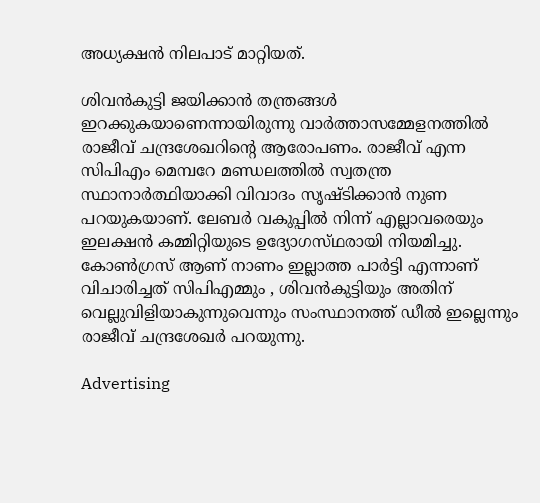അധ്യക്ഷൻ നിലപാട് മാറ്റിയത്.

ശിവൻകുട്ടി ജയിക്കാൻ തന്ത്രങ്ങൾ ഇറക്കുകയാണെന്നായിരുന്നു വാര്‍ത്താസമ്മേളനത്തിൽ രാജീവ് ചന്ദ്രശേഖറിന്‍റെ ആരോപണം. രാജീവ്‌ എന്ന സിപിഎം മെമ്പറേ മണ്ഡലത്തിൽ സ്വതന്ത്ര സ്ഥാനാർത്ഥിയാക്കി വിവാദം സൃഷ്ടിക്കാൻ നുണ പറയുകയാണ്. ലേബർ വകുപ്പിൽ നിന്ന് എല്ലാവരെയും ഇലക്ഷൻ കമ്മിറ്റിയുടെ ഉദ്യോഗസ്‌ഥരായി നിയമിച്ചു. കോൺഗ്രസ്‌ ആണ് നാണം ഇല്ലാത്ത പാർട്ടി എന്നാണ് വിചാരിച്ചത് സിപിഎമ്മും , ശിവൻകുട്ടിയും അതിന് വെല്ലുവിളിയാകുന്നുവെന്നും സംസ്ഥാനത്ത് ഡീൽ ഇല്ലെന്നും രാജീവ് ചന്ദ്രശേഖര്‍ പറയുന്നു.

Advertising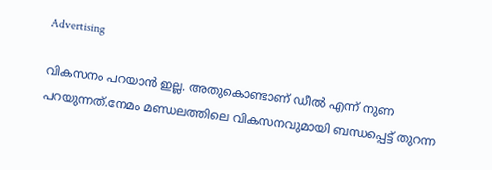Advertising

വികസനം പറയാൻ ഇല്ല. അതുകൊണ്ടാണ് ഡീൽ എന്ന് നുണ പറയുന്നത്.നേമം മണ്ഡലത്തിലെ വികസനവുമായി ബന്ധപ്പെട്ട് തുറന്ന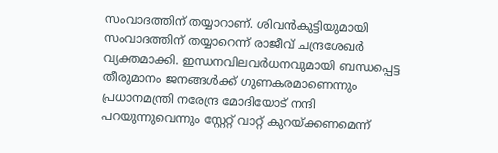സംവാദത്തിന് തയ്യാറാണ്. ശിവൻകുട്ടിയുമായി സംവാദത്തിന് തയ്യാറെന്ന് രാജീവ് ചന്ദ്രശേഖർ വ്യക്തമാക്കി. ഇന്ധനവിലവർധനവുമായി ബന്ധപ്പെട്ട തീരുമാനം ജനങ്ങൾക്ക് ഗുണകരമാണെന്നും പ്രധാനമന്ത്രി നരേന്ദ്ര മോദിയോട് നന്ദി പറയുന്നുവെന്നും സ്റ്റേറ്റ് വാറ്റ് കുറയ്ക്കണമെന്ന്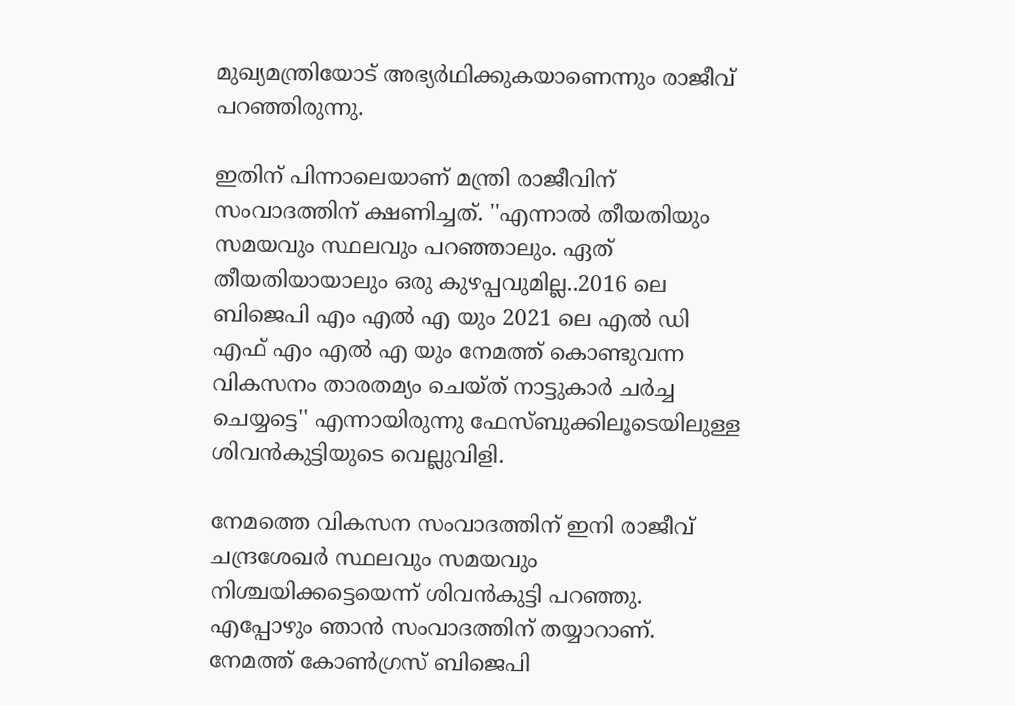മുഖ്യമന്ത്രിയോട് അഭ്യര്‍ഥിക്കുകയാണെന്നും രാജീവ് പറഞ്ഞിരുന്നു.

ഇതിന് പിന്നാലെയാണ് മന്ത്രി രാജീവിന് സംവാദത്തിന് ക്ഷണിച്ചത്. ''എന്നാൽ തീയതിയും സമയവും സ്ഥലവും പറഞ്ഞാലും. ഏത് തീയതിയായാലും ഒരു കുഴപ്പവുമില്ല..2016 ലെ ബിജെപി എം എൽ എ യും 2021 ലെ എൽ ഡി എഫ് എം എൽ എ യും നേമത്ത് കൊണ്ടുവന്ന വികസനം താരതമ്യം ചെയ്ത് നാട്ടുകാർ ചർച്ച ചെയ്യട്ടെ'' എന്നായിരുന്നു ഫേസ്ബുക്കിലൂടെയിലുള്ള ശിവൻകുട്ടിയുടെ വെല്ലുവിളി.

നേമത്തെ വികസന സംവാദത്തിന് ഇനി രാജീവ് ചന്ദ്രശേഖർ സ്ഥലവും സമയവും നിശ്ചയിക്കട്ടെയെന്ന് ശിവൻകുട്ടി പറഞ്ഞു. എപ്പോഴും ഞാൻ സംവാദത്തിന് തയ്യാറാണ്. നേമത്ത് കോൺഗ്രസ് ബിജെപി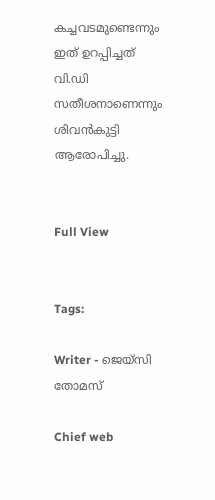കച്ചവടമുണ്ടെന്നും ഇത് ഉറപ്പിച്ചത് വി.ഡി സതീശനാണെന്നും ശിവൻകുട്ടി ആരോപിച്ചു.


Full View


Tags:

Writer - ജെയ്സി തോമസ്

Chief web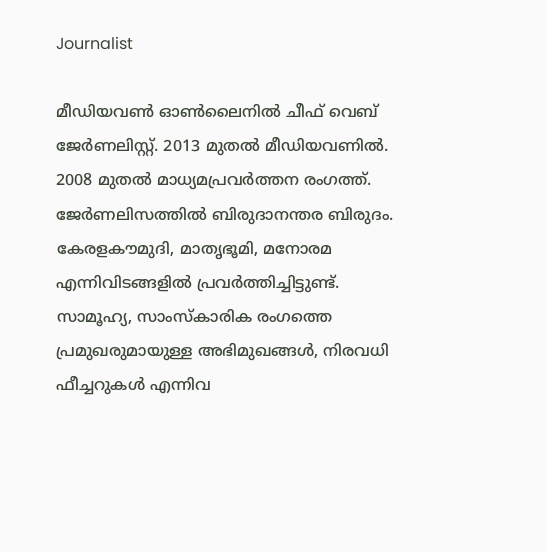Journalist

മീഡിയവൺ ഓൺലൈനിൽ ചീഫ് വെബ് ജേർണലിസ്റ്റ്. 2013 മുതൽ മീഡിയവണിൽ. 2008 മുതൽ മാധ്യമപ്രവർത്തന രംഗത്ത്. ജേർണലിസത്തിൽ ബിരുദാനന്തര ബിരുദം. കേരളകൗമുദി, മാതൃഭൂമി, മനോരമ എന്നിവിടങ്ങളിൽ പ്രവർത്തിച്ചിട്ടുണ്ട്. സാമൂഹ്യ, സാംസ്‌കാരിക രംഗത്തെ പ്രമുഖരുമായുള്ള അഭിമുഖങ്ങൾ, നിരവധി ഫീച്ചറുകൾ എന്നിവ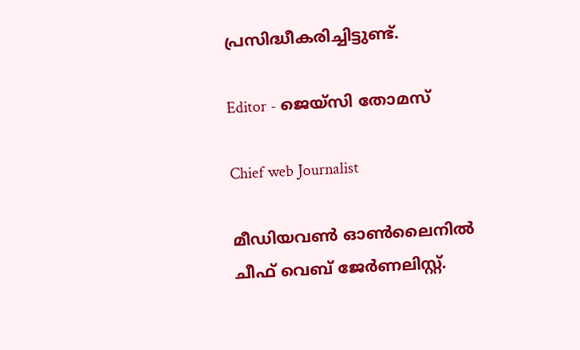പ്രസിദ്ധീകരിച്ചിട്ടുണ്ട്.

Editor - ജെയ്സി തോമസ്

Chief web Journalist

മീഡിയവൺ ഓൺലൈനിൽ ചീഫ് വെബ് ജേർണലിസ്റ്റ്.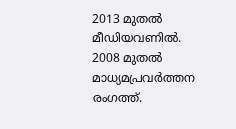2013 മുതൽ മീഡിയവണിൽ. 2008 മുതൽ മാധ്യമപ്രവർത്തന രംഗത്ത്.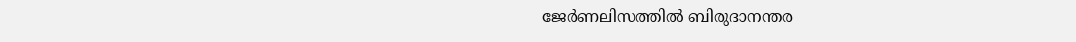ജേർണലിസത്തിൽ ബിരുദാനന്തര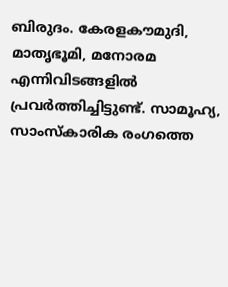ബിരുദം. കേരളകൗമുദി, മാതൃഭൂമി, മനോരമ എന്നിവിടങ്ങളിൽ പ്രവർത്തിച്ചിട്ടുണ്ട്. സാമൂഹ്യ, സാംസ്‌കാരിക രംഗത്തെ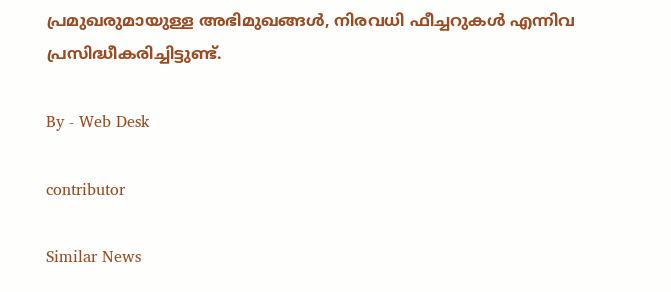പ്രമുഖരുമായുള്ള അഭിമുഖങ്ങൾ, നിരവധി ഫീച്ചറുകൾ എന്നിവ പ്രസിദ്ധീകരിച്ചിട്ടുണ്ട്.

By - Web Desk

contributor

Similar News